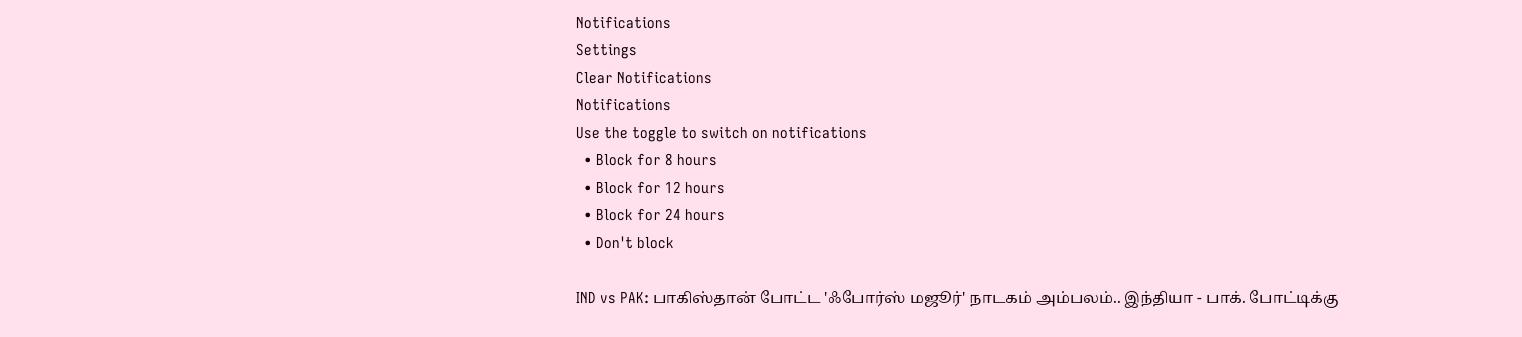Notifications
Settings
Clear Notifications
Notifications
Use the toggle to switch on notifications
  • Block for 8 hours
  • Block for 12 hours
  • Block for 24 hours
  • Don't block

IND vs PAK: பாகிஸ்தான் போட்ட 'ஃபோர்ஸ் மஜூர்' நாடகம் அம்பலம்.. இந்தியா - பாக். போட்டிக்கு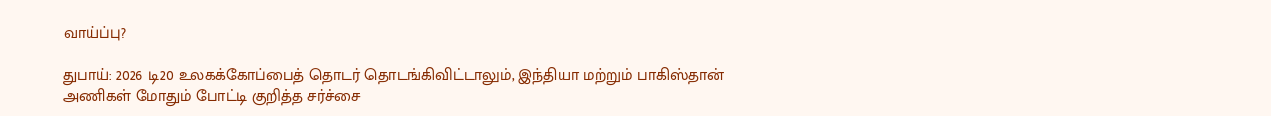வாய்ப்பு?

துபாய்: 2026 டி20 உலகக்கோப்பைத் தொடர் தொடங்கிவிட்டாலும், இந்தியா மற்றும் பாகிஸ்தான் அணிகள் மோதும் போட்டி குறித்த சர்ச்சை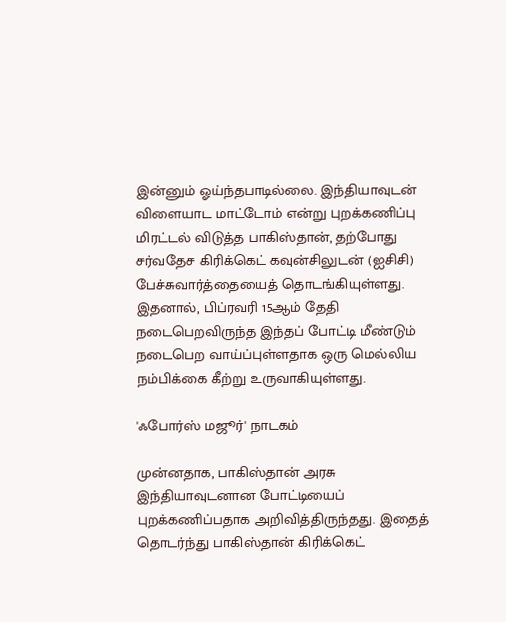இன்னும் ஓய்ந்தபாடில்லை. இந்தியாவுடன் விளையாட மாட்டோம் என்று புறக்கணிப்பு மிரட்டல் விடுத்த பாகிஸ்தான், தற்போது சர்வதேச கிரிக்கெட் கவுன்சிலுடன் (ஐசிசி) பேச்சுவார்த்தையைத் தொடங்கியுள்ளது. இதனால், பிப்ரவரி 15ஆம் தேதி நடைபெறவிருந்த இந்தப் போட்டி மீண்டும் நடைபெற வாய்ப்புள்ளதாக ஒரு மெல்லிய நம்பிக்கை கீற்று உருவாகியுள்ளது.

'ஃபோர்ஸ் மஜூர்' நாடகம்

முன்னதாக, பாகிஸ்தான் அரசு இந்தியாவுடனான போட்டியைப் புறக்கணிப்பதாக அறிவித்திருந்தது. இதைத் தொடர்ந்து பாகிஸ்தான் கிரிக்கெட்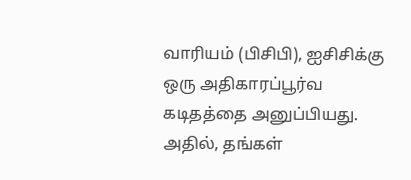வாரியம் (பிசிபி), ஐசிசிக்கு ஒரு அதிகாரப்பூர்வ கடிதத்தை அனுப்பியது. அதில், தங்கள்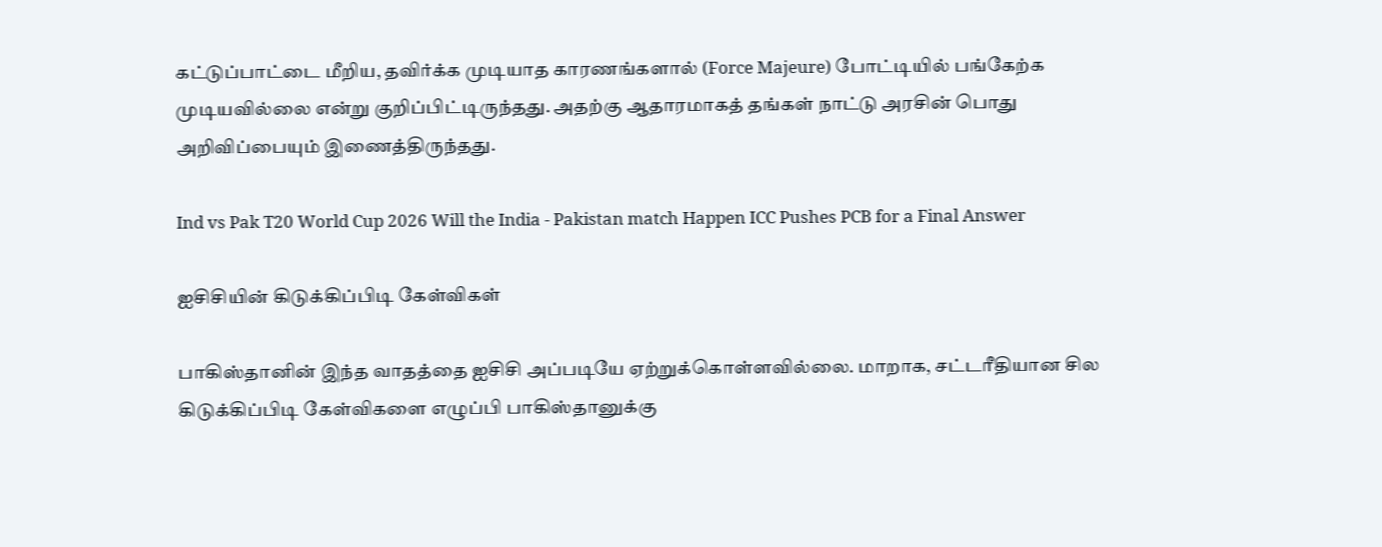கட்டுப்பாட்டை மீறிய, தவிர்க்க முடியாத காரணங்களால் (Force Majeure) போட்டியில் பங்கேற்க முடியவில்லை என்று குறிப்பிட்டிருந்தது. அதற்கு ஆதாரமாகத் தங்கள் நாட்டு அரசின் பொது அறிவிப்பையும் இணைத்திருந்தது.

Ind vs Pak T20 World Cup 2026 Will the India - Pakistan match Happen ICC Pushes PCB for a Final Answer

ஐசிசியின் கிடுக்கிப்பிடி கேள்விகள்

பாகிஸ்தானின் இந்த வாதத்தை ஐசிசி அப்படியே ஏற்றுக்கொள்ளவில்லை. மாறாக, சட்டரீதியான சில கிடுக்கிப்பிடி கேள்விகளை எழுப்பி பாகிஸ்தானுக்கு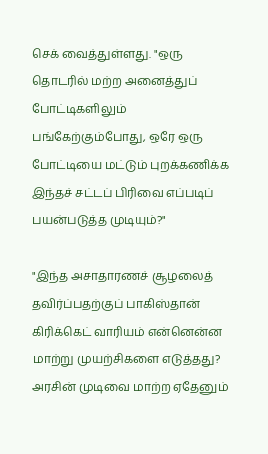செக் வைத்துள்ளது. "ஒரு தொடரில் மற்ற அனைத்துப் போட்டிகளிலும் பங்கேற்கும்போது, ஒரே ஒரு போட்டியை மட்டும் புறக்கணிக்க இந்தச் சட்டப் பிரிவை எப்படிப் பயன்படுத்த முடியும்?"

"இந்த அசாதாரணச் சூழலைத் தவிர்ப்பதற்குப் பாகிஸ்தான் கிரிக்கெட் வாரியம் என்னென்ன மாற்று முயற்சிகளை எடுத்தது? அரசின் முடிவை மாற்ற ஏதேனும்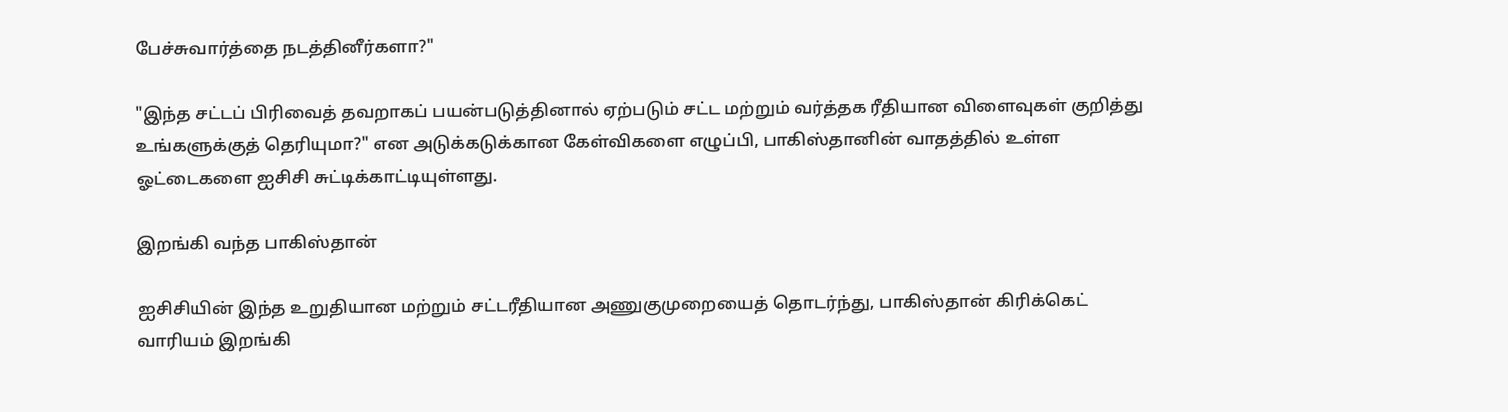பேச்சுவார்த்தை நடத்தினீர்களா?"

"இந்த சட்டப் பிரிவைத் தவறாகப் பயன்படுத்தினால் ஏற்படும் சட்ட மற்றும் வர்த்தக ரீதியான விளைவுகள் குறித்து உங்களுக்குத் தெரியுமா?" என அடுக்கடுக்கான கேள்விகளை எழுப்பி, பாகிஸ்தானின் வாதத்தில் உள்ள ஓட்டைகளை ஐசிசி சுட்டிக்காட்டியுள்ளது.

இறங்கி வந்த பாகிஸ்தான்

ஐசிசியின் இந்த உறுதியான மற்றும் சட்டரீதியான அணுகுமுறையைத் தொடர்ந்து, பாகிஸ்தான் கிரிக்கெட் வாரியம் இறங்கி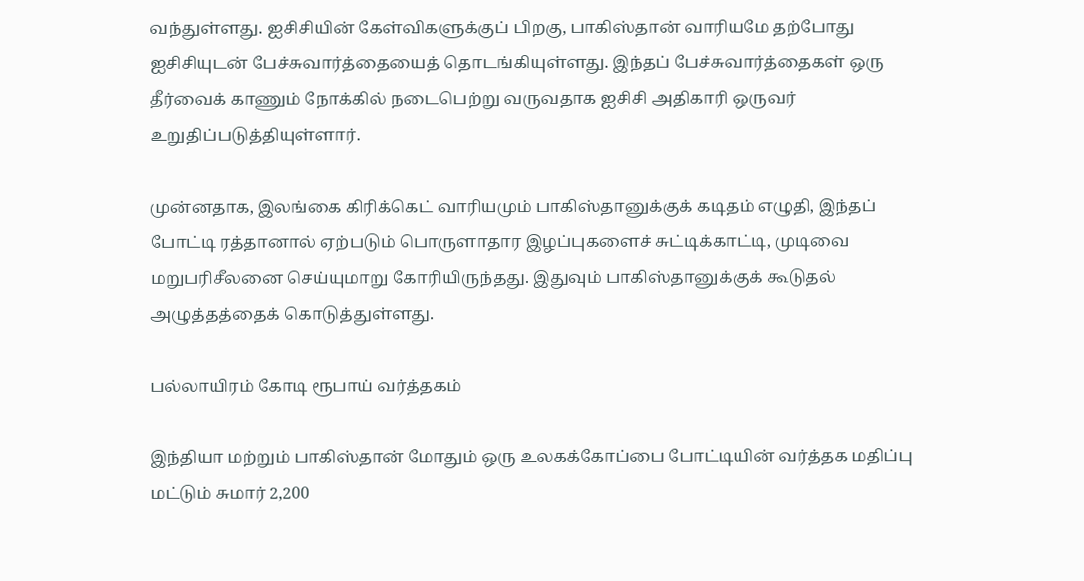வந்துள்ளது. ஐசிசியின் கேள்விகளுக்குப் பிறகு, பாகிஸ்தான் வாரியமே தற்போது ஐசிசியுடன் பேச்சுவார்த்தையைத் தொடங்கியுள்ளது. இந்தப் பேச்சுவார்த்தைகள் ஒரு தீர்வைக் காணும் நோக்கில் நடைபெற்று வருவதாக ஐசிசி அதிகாரி ஒருவர் உறுதிப்படுத்தியுள்ளார்.

முன்னதாக, இலங்கை கிரிக்கெட் வாரியமும் பாகிஸ்தானுக்குக் கடிதம் எழுதி, இந்தப் போட்டி ரத்தானால் ஏற்படும் பொருளாதார இழப்புகளைச் சுட்டிக்காட்டி, முடிவை மறுபரிசீலனை செய்யுமாறு கோரியிருந்தது. இதுவும் பாகிஸ்தானுக்குக் கூடுதல் அழுத்தத்தைக் கொடுத்துள்ளது.

பல்லாயிரம் கோடி ரூபாய் வர்த்தகம்

இந்தியா மற்றும் பாகிஸ்தான் மோதும் ஒரு உலகக்கோப்பை போட்டியின் வர்த்தக மதிப்பு மட்டும் சுமார் 2,200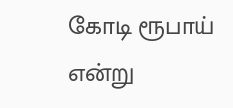கோடி ரூபாய் என்று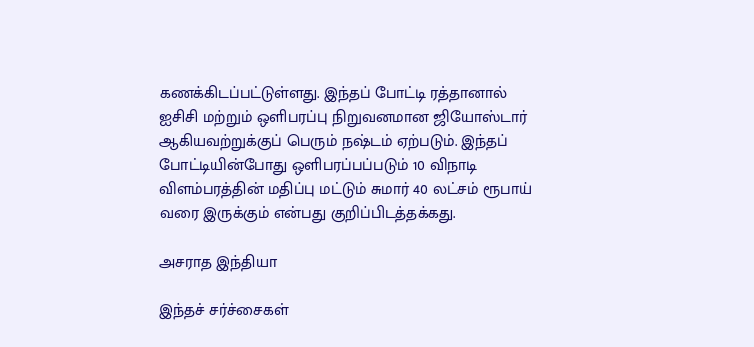கணக்கிடப்பட்டுள்ளது. இந்தப் போட்டி ரத்தானால் ஐசிசி மற்றும் ஒளிபரப்பு நிறுவனமான ஜியோஸ்டார் ஆகியவற்றுக்குப் பெரும் நஷ்டம் ஏற்படும். இந்தப் போட்டியின்போது ஒளிபரப்பப்படும் 10 விநாடி விளம்பரத்தின் மதிப்பு மட்டும் சுமார் 40 லட்சம் ரூபாய் வரை இருக்கும் என்பது குறிப்பிடத்தக்கது.

அசராத இந்தியா

இந்தச் சர்ச்சைகள்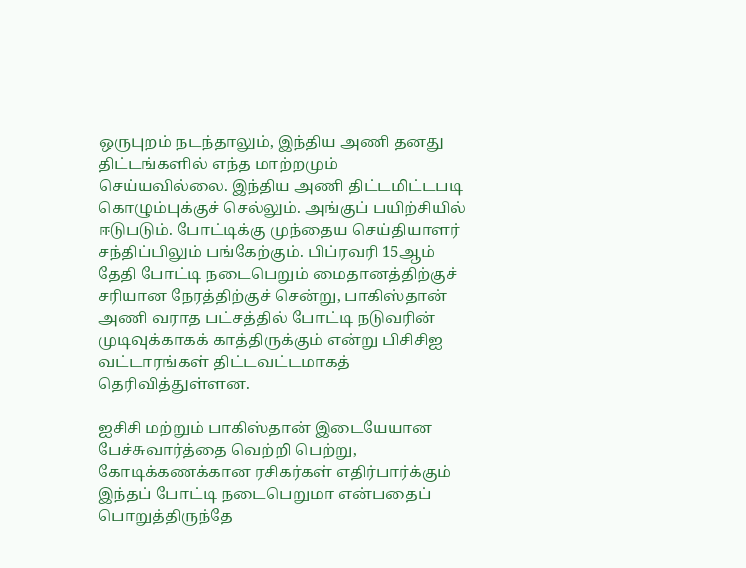ஒருபுறம் நடந்தாலும், இந்திய அணி தனது திட்டங்களில் எந்த மாற்றமும் செய்யவில்லை. இந்திய அணி திட்டமிட்டபடி கொழும்புக்குச் செல்லும். அங்குப் பயிற்சியில் ஈடுபடும். போட்டிக்கு முந்தைய செய்தியாளர் சந்திப்பிலும் பங்கேற்கும். பிப்ரவரி 15ஆம் தேதி போட்டி நடைபெறும் மைதானத்திற்குச் சரியான நேரத்திற்குச் சென்று, பாகிஸ்தான் அணி வராத பட்சத்தில் போட்டி நடுவரின் முடிவுக்காகக் காத்திருக்கும் என்று பிசிசிஐ வட்டாரங்கள் திட்டவட்டமாகத் தெரிவித்துள்ளன.

ஐசிசி மற்றும் பாகிஸ்தான் இடையேயான பேச்சுவார்த்தை வெற்றி பெற்று, கோடிக்கணக்கான ரசிகர்கள் எதிர்பார்க்கும் இந்தப் போட்டி நடைபெறுமா என்பதைப் பொறுத்திருந்தே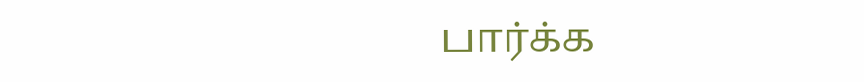பார்க்க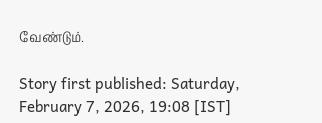வேண்டும்.

Story first published: Saturday, February 7, 2026, 19:08 [IST]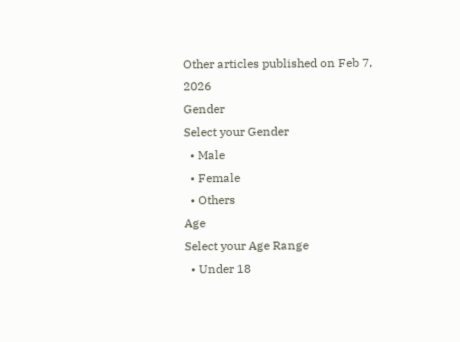Other articles published on Feb 7, 2026
Gender
Select your Gender
  • Male
  • Female
  • Others
Age
Select your Age Range
  • Under 18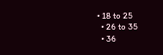• 18 to 25
  • 26 to 35
  • 36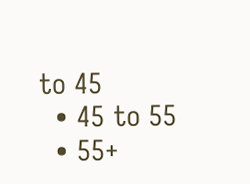to 45
  • 45 to 55
  • 55+